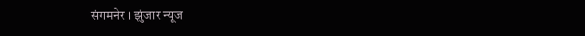संगमनेर । झुंजार न्यूज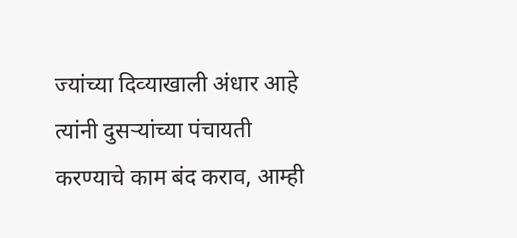ज्‍यांच्‍या दिव्‍याखाली अंधार आहे त्‍यांनी दुसऱ्यांच्‍या पंचायती करण्‍याचे काम बंद कराव, आम्‍ही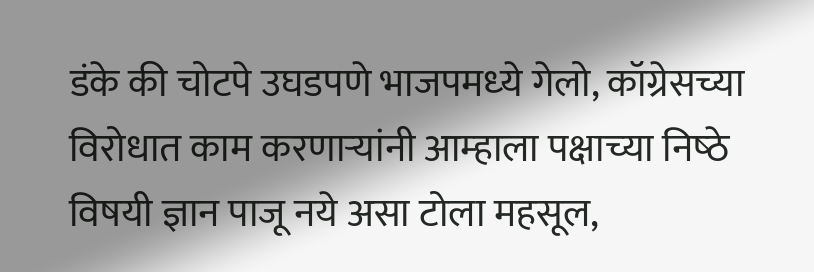डंके की चोटपे उघडपणे भाजपमध्‍ये गेलो, कॉग्रेसच्‍या विरोधात काम करणाऱ्यांनी आम्‍हाला पक्षाच्‍या निष्‍ठे विषयी ज्ञान पाजू नये असा टोला महसूल,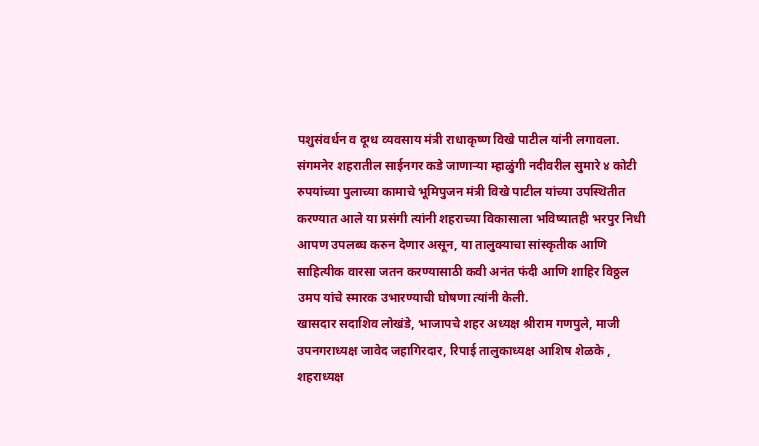पशुसंवर्धन व दूग्‍ध व्‍यवसाय मंत्री राधाकृष्‍ण विखे पाटील यांनी लगावला.
संगमनेर शहरातील साईनगर कडे जाणाऱ्या म्‍हाळुंगी नदीवरील सुमारे ४ कोटी रुपयांच्‍या पुलाच्‍या कामाचे भूमिपुजन मंत्री विखे पाटील यांच्‍या उपस्थितीत करण्‍यात आले या प्रसंगी त्‍यांनी शहराच्‍या विकासाला भविष्‍यातही भरपुर निधी आपण उपलब्‍घ करुन देणार असून, या तालुक्‍याचा सांस्‍कृतीक आणि साहित्‍यीक वारसा जतन करण्‍यासाठी कवी अनंत फंदी आणि शाहिर विठ्ठल उमप यांचे स्‍मारक उभारण्‍याची घोषणा त्‍यांनी केली.
खासदार सदाशिव लोखंडे, भाजापचे शहर अध्‍यक्ष श्रीराम गणपुले, माजी उपनगराध्‍यक्ष जावेद जहागिरदार, रिपाई तालुकाध्यक्ष आशिष शेळके , शहराध्यक्ष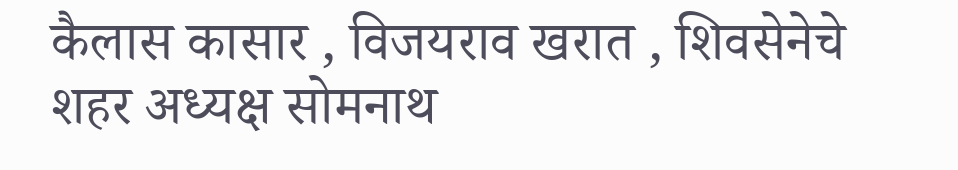कैलास कासार , विजयराव खरात , शिवसेनेचे शहर अध्‍यक्ष सोमनाथ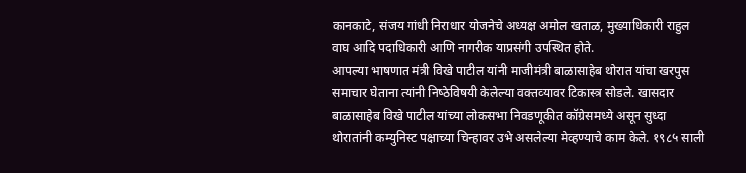कानकाटे, संजय गांधी निराधार योजनेचे अध्‍यक्ष अमोल खताळ, मुख्‍याधिकारी राहुल वाघ आदि पदाधिकारी आणि नागरीक याप्रसंगी उपस्थित होते.
आपल्‍या भाषणात मंत्री विखे पाटील यांनी माजीमंत्री बाळासाहेब थोरात यांचा खरपुस समाचार घेताना त्‍यांनी निष्‍ठेविषयी केलेल्‍या वक्‍तव्‍यावर टिकास्‍त्र सोडले. खासदार बाळासाहेब विखे पाटील यांच्‍या लोकसभा निवडणूकीत कॉग्रेसमध्‍ये असून सुध्‍दा थोरातांनी कम्‍युनिस्‍ट पक्षाच्‍या चिन्‍हावर उभे असलेल्‍या मेव्‍हण्‍याचे काम केले. १९८५ साली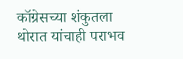कॉग्रेसच्‍या शंकुतला थोरात यांचाही पराभव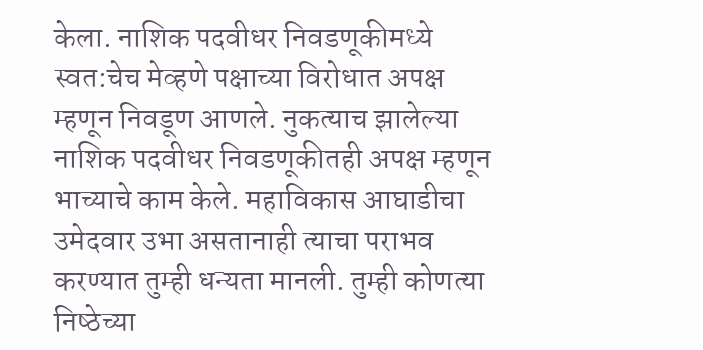केला. नाशिक पदवीधर निवडणूकीमध्‍ये स्‍वत:चेच मेव्‍हणे पक्षाच्‍या विरोधात अपक्ष म्‍हणून निवडूण आणले. नुकत्‍याच झालेल्‍या नाशिक पदवीधर निवडणूकीतही अपक्ष म्‍हणून भाच्‍याचे काम केले. महाविकास आघाडीचा उमेदवार उभा असतानाही त्‍याचा पराभव करण्‍यात तुम्‍ही धन्‍यता मानली. तुम्‍ही कोणत्‍या निष्‍ठेच्‍या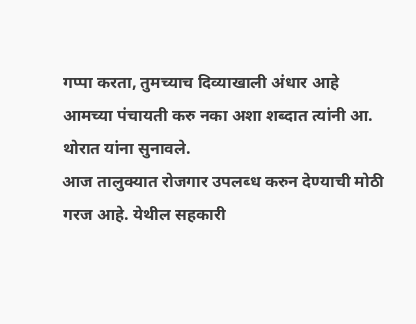गप्‍पा करता, तुमच्‍याच दिव्याखाली अंधार आहे आमच्‍या पंचायती करु नका अशा शब्‍दात त्‍यांनी आ. थोरात यांना सुनावले.
आज तालुक्‍यात रोजगार उपलब्‍ध करुन देण्‍याची मोठी गरज आहे. येथील सहकारी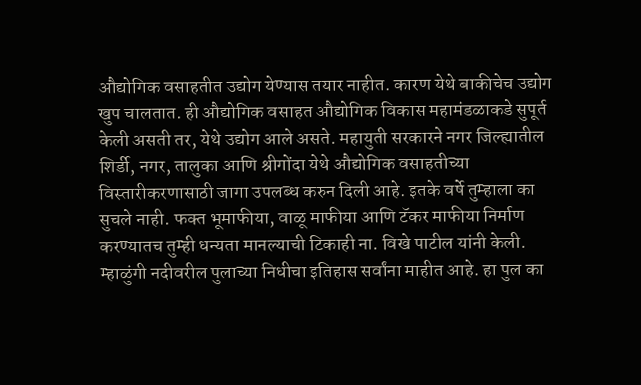औद्योगिक वसाहतीत उद्योग येण्‍यास तयार नाहीत. कारण येथे बाकीचेच उद्योग खुप चालतात. ही औद्योगिक वसाहत औद्योगिक विकास महामंडळाकडे सुपूर्त केली असती तर, येथे उद्योग आले असते. महायुती सरकारने नगर जिल्‍ह्यातील शिर्डी, नगर, तालुका आणि श्रीगोंदा येथे औद्योगिक वसाहतीच्‍या विस्‍तारीकरणासाठी जागा उपलब्‍ध करुन दिली आहे. इतके वर्षे तुम्‍हाला का सुचले नाही. फक्‍त भूमाफीया, वाळू माफीया आणि टॅकर माफीया निर्माण करण्‍यातच तुम्‍ही धन्‍यता मानल्‍याची टिकाही ना‍. विखे पाटील यांनी केली.
म्‍हाळुंगी नदीवरील पुलाच्‍या निधीचा इतिहास सर्वांना माहीत आहे. हा पुल का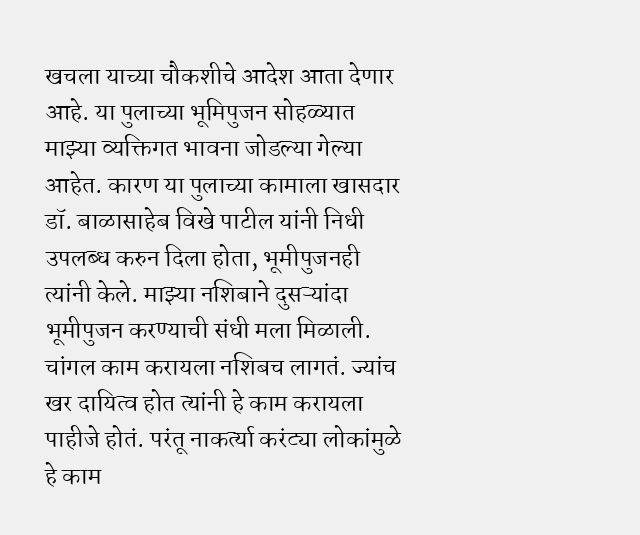खचला याच्‍या चौकशीचे आदेश आता देणार आहे. या पुलाच्‍या भूमिपुजन सोहळ्यात माझ्या व्‍य‍क्तिगत भावना जोडल्‍या गेल्‍या आहेत. कारण या पुलाच्‍या कामाला खासदार डॉ. बाळासाहेब विखे पाटील यांनी निधी उपलब्‍ध करुन दिला होता, भूमीपुजनही त्यांनी केले. माझ्या नशिबाने दुसऱ्यांदा भूमीपुजन करण्‍याची संधी मला मिळाली. चांगल काम करायला नशिबच लागतं. ज्‍यांच खर दायित्‍व होत त्‍यांनी हे काम करायला पाहीजे होतं. परंतू नाकर्त्‍या करंट्या लोकांमुळे हे काम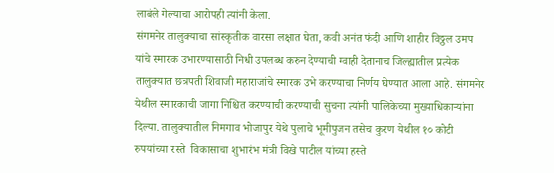लाबंले गेल्‍याचा आरोपही त्‍यांनी केला.
संगमनेर तालुक्‍याचा सांस्‍कृतीक वारसा लक्षात घेता, कवी अनंत फंदी आणि शाहीर विठ्ठल उमप यांचे स्‍मारक उभारण्‍यासाठी निधी उपलब्‍ध करुन देण्‍याची ग्‍वाही देतानाच जिल्‍ह्यातील प्रत्‍येक तालुक्‍यात छत्रपती शिवाजी महाराजांचे स्‍मारक उभे करण्‍याचा निर्णय घेण्‍यात आला आहे. संगमनेर येथील स्‍मारकाची जागा निश्चित करण्‍याची करण्‍याची सुचना त्‍यांनी पालिकेच्‍या मुख्‍याधिकाऱ्यांना दिल्‍या. तालुक्‍यातील निमगाव भोजापुर येथे पुलाचे भूमीपुजन तसेच कुरण येथील १० कोटी रुपयांच्‍या रस्‍ते  विकासाचा शुभारंभ मंत्री विखे पाटील यांच्‍या हस्‍ते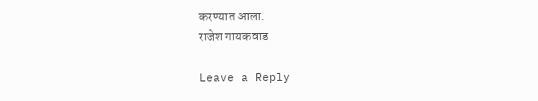करण्‍यात आला.
राजेश गायकवाड

Leave a Reply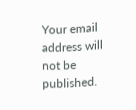Your email address will not be published.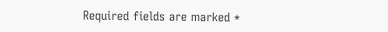Required fields are marked *